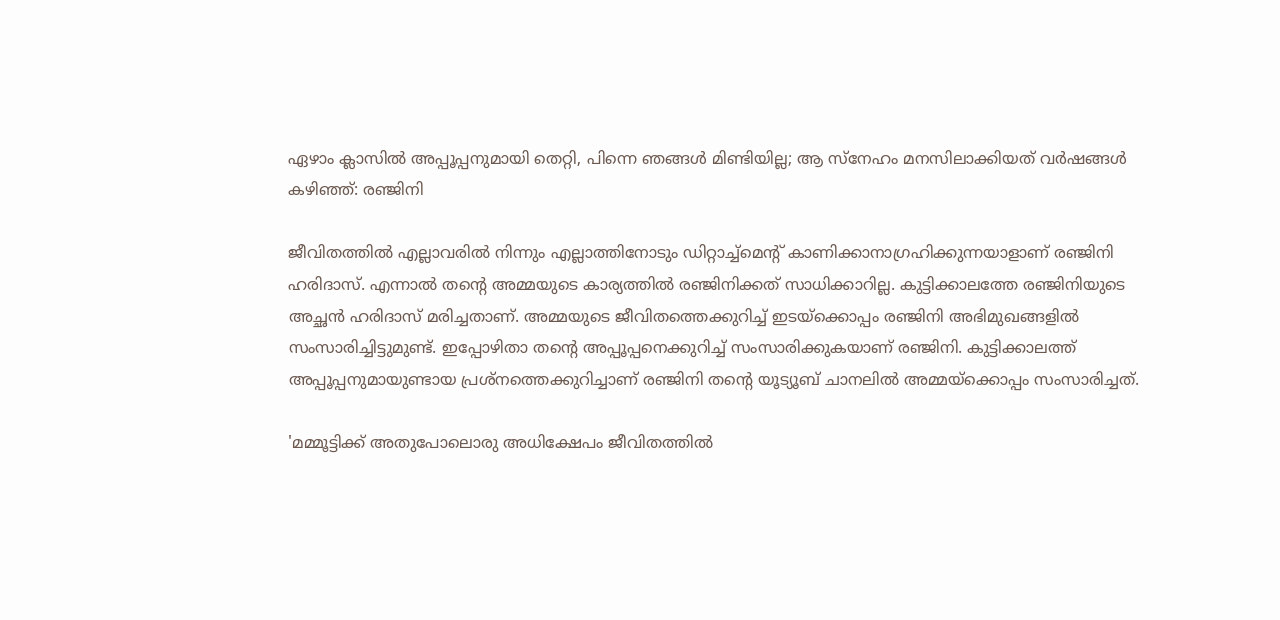ഏഴാം ക്ലാസിൽ അപ്പൂപ്പനുമായി തെറ്റി, പിന്നെ ഞങ്ങൾ മിണ്ടിയില്ല; ആ സ്നേഹം മനസിലാക്കിയത് വർഷങ്ങൾ കഴിഞ്ഞ്: രഞ്ജിനി

ജീവിതത്തിൽ എല്ലാവരിൽ നിന്നും എല്ലാത്തിനോടും ‍‍ഡിറ്റാച്ച്മെന്റ് കാണിക്കാനാഗ്രഹിക്കുന്നയാളാണ് രഞ്ജിനി ഹരിദാസ്. എന്നാൽ തന്റെ അമ്മയുടെ കാര്യത്തിൽ രഞ്ജിനിക്കത് സാധിക്കാറില്ല. കുട്ടിക്കാലത്തേ രഞ്ജിനിയുടെ അച്ഛൻ ഹരിദാസ് മരിച്ചതാണ്. അമ്മയുടെ ജീവിതത്തെക്കുറിച്ച് ഇടയ്ക്കൊപ്പം രഞ്ജിനി അഭിമുഖങ്ങളിൽ സംസാരിച്ചിട്ടുമുണ്ട്. ഇപ്പോഴിതാ തന്റെ അപ്പൂപ്പനെക്കുറിച്ച് സംസാരിക്കുകയാണ് രഞ്ജിനി. കുട്ടിക്കാലത്ത് അപ്പൂപ്പനുമായുണ്ടായ പ്രശ്നത്തെക്കുറിച്ചാണ് രഞ്ജിനി തന്റെ യൂട്യൂബ് ചാനലിൽ അമ്മയ്ക്കൊപ്പം സംസാരിച്ചത്.

'മമ്മൂട്ടിക്ക് അതുപോലൊരു അധിക്ഷേപം ജീവിതത്തിൽ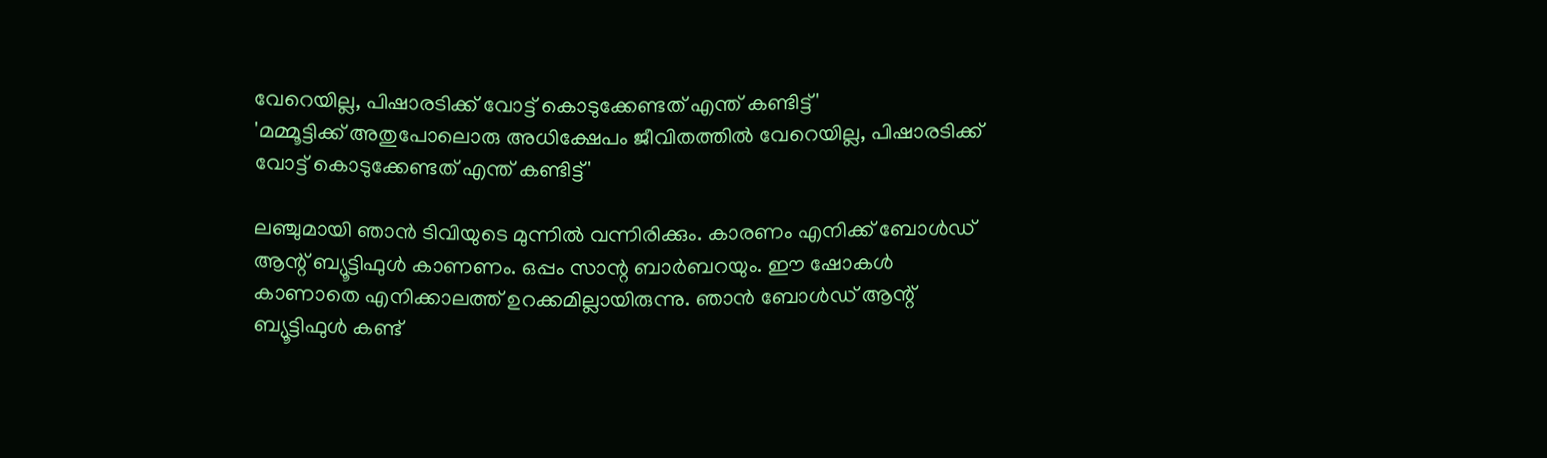വേറെയില്ല, പിഷാരടിക്ക് വോട്ട് കൊടുക്കേണ്ടത് എന്ത് കണ്ടിട്ട്'
'മമ്മൂട്ടിക്ക് അതുപോലൊരു അധിക്ഷേപം ജീവിതത്തിൽ വേറെയില്ല, പിഷാരടിക്ക് വോട്ട് കൊടുക്കേണ്ടത് എന്ത് കണ്ടിട്ട്'

ലഞ്ചുമായി ഞാൻ ടിവിയുടെ മുന്നിൽ വന്നിരിക്കും. കാരണം എനിക്ക് ബോൾഡ് ആന്റ് ബ്യൂട്ടിഫുൾ കാണണം. ഒപ്പം സാന്റ ബാർബറയും. ഈ ഷോകൾ കാണാതെ എനിക്കാലത്ത് ഉറക്കമില്ലായിരുന്നു. ഞാൻ ബോൾഡ് ആന്റ് ബ്യൂട്ടിഫുൾ കണ്ട്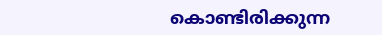കൊണ്ടിരിക്കുന്ന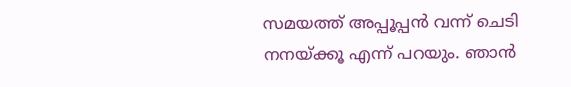സമയത്ത് അപ്പൂപ്പൻ വന്ന് ചെടി നനയ്ക്കൂ എന്ന് പറയും. ഞാൻ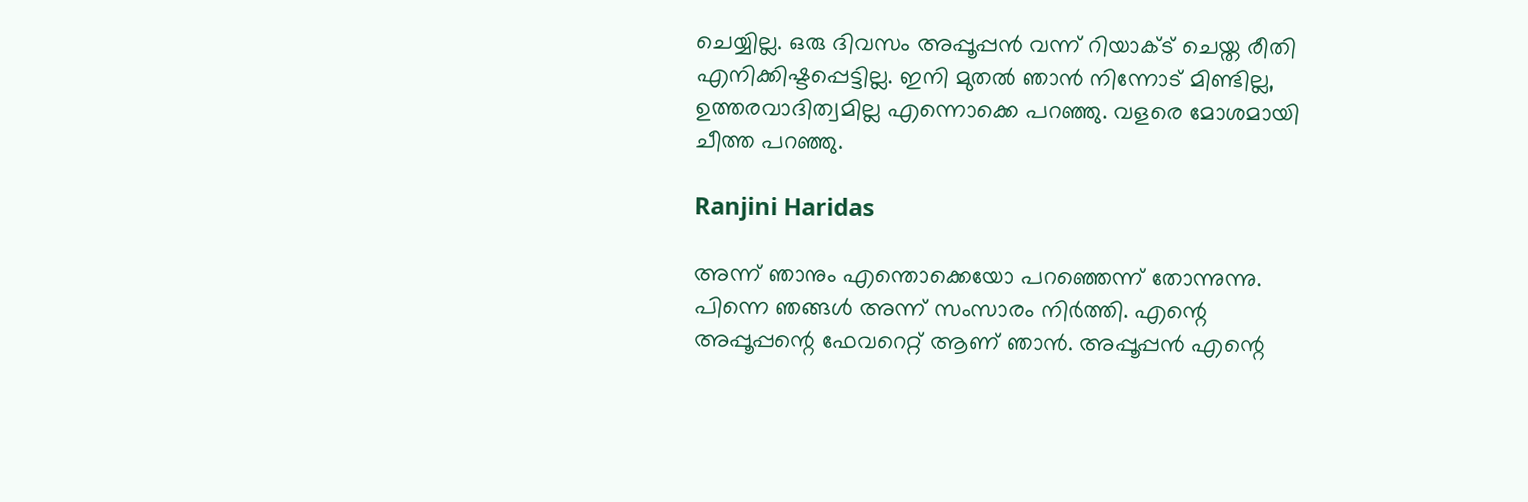ചെയ്യില്ല. ഒരു ദിവസം അപ്പൂപ്പൻ വന്ന് റിയാക്ട് ചെയ്ത രീതി എനിക്കിഷ്ടപ്പെട്ടില്ല. ഇനി മുതൽ ഞാൻ നിന്നോട് മിണ്ടില്ല, ഉത്തരവാദിത്വമില്ല എന്നൊക്കെ പറഞ്ഞു. വളരെ മോശമായി ചീത്ത പറഞ്ഞു.

Ranjini Haridas

അന്ന് ഞാനും എന്തൊക്കെയോ പറഞ്ഞെന്ന് തോന്നുന്നു. പിന്നെ ഞങ്ങൾ അന്ന് സംസാരം നിർത്തി. എന്റെ അപ്പൂപ്പന്റെ ഫേവറെറ്റ് ആണ് ഞാൻ. അപ്പൂപ്പൻ എന്റെ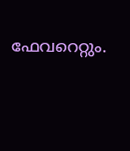ഫേവറെറ്റും.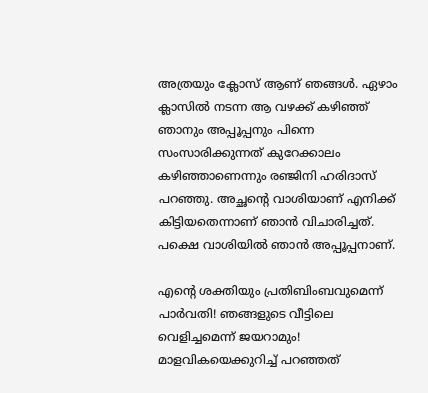അത്രയും ക്ലോസ് ആണ് ഞങ്ങൾ‌. ഏഴാം ക്ലാസിൽ ന‌ടന്ന ആ വഴക്ക് കഴിഞ്ഞ് ഞാനും അപ്പൂപ്പനും പിന്നെ സംസാരിക്കുന്നത് കുറേക്കാലം കഴിഞ്ഞാണെന്നും രഞ്ജിനി ഹരിദാസ് പറഞ്ഞു. അച്ഛന്റെ വാശിയാണ് എനിക്ക് കിട്ടിയതെന്നാണ് ഞാൻ വിചാരിച്ചത്. പക്ഷെ വാശിയിൽ ഞാൻ അപ്പൂപ്പനാണ്.

എന്റെ ശക്തിയും പ്രതിബിംബവുമെന്ന് പാര്‍വതി! ഞങ്ങളുടെ വീട്ടിലെ വെളിച്ചമെന്ന് ജയറാമും! മാളവികയെക്കുറിച്ച് പറഞ്ഞത്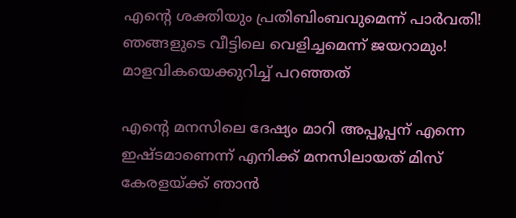എന്റെ ശക്തിയും പ്രതിബിംബവുമെന്ന് പാര്‍വതി! ഞങ്ങളുടെ വീട്ടിലെ വെളിച്ചമെന്ന് ജയറാമും! മാളവികയെക്കുറിച്ച് പറഞ്ഞത്

എന്റെ മനസിലെ ദേഷ്യം മാറി അപ്പൂപ്പന് എന്നെ ഇഷ്ടമാണെന്ന് എനിക്ക് മനസിലായത് മിസ് കേരളയ്ക്ക് ഞാൻ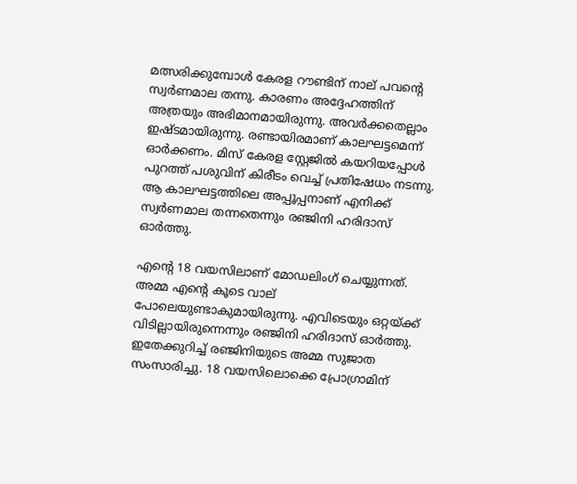മത്സരിക്കുമ്പോൾ കേരള റൗണ്ടിന് നാല് പവന്റെ സ്വർണമാല തന്നു. കാരണം അദ്ദേഹത്തിന് അത്രയും അഭിമാനമായിരുന്നു. അവർക്കതെല്ലാം ഇഷ്ടമായിരുന്നു. രണ്ടായിരമാണ് കാലഘട്ടമെന്ന് ഓർക്കണം. മിസ് കേരള സ്റ്റേജിൽ കയറിയപ്പോൾ പുറത്ത് പശുവിന് കിരീടം വെച്ച് പ്രതിഷേധം നടന്നു. ആ കാലഘട്ടത്തിലെ അപ്പൂപ്പനാണ് എനിക്ക് സ്വർണമാല തന്നതെന്നും രഞ്ജിനി ഹരിദാസ് ഓർത്തു.

എന്റെ 18 വയസിലാണ് മോഡലിംഗ് ചെയ്യുന്നത്. അമ്മ എന്റെ കൂടെ വാല് പോലെയുണ്ടാകുമായിരുന്നു. എവിടെയും ഒറ്റയ്ക്ക് വിടില്ലായിരുന്നെന്നും രഞ്ജിനി ഹരിദാസ് ഓർത്തു. ഇതേക്കുറിച്ച് രഞ്ജിനിയുടെ അമ്മ സുജാത സംസാരിച്ചു. 18 വയസിലൊക്കെ പ്രോഗ്രാമിന്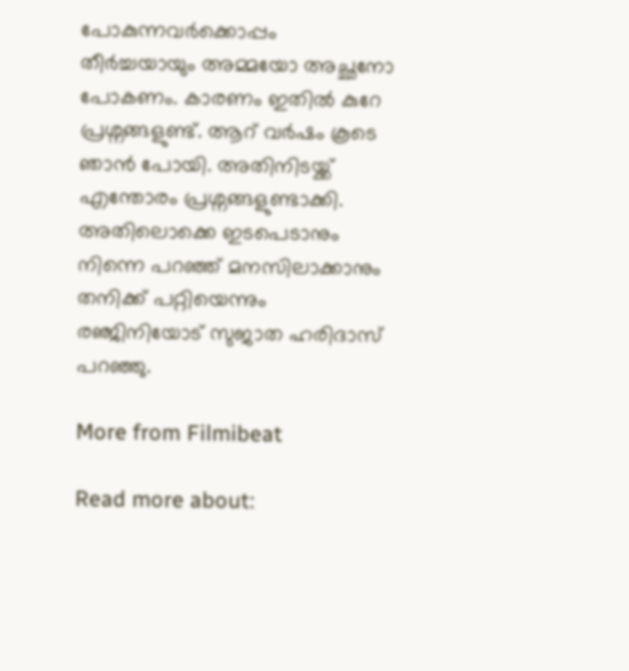പോകുന്നവർക്കൊപ്പം തീർച്ചയായും അമ്മയോ അച്ഛനോ പോകണം. കാരണം ഇതിൽ കുറേ പ്രശ്നങ്ങളുണ്ട്. ആറ് വർഷം കൂടെ ഞാൻ പോയി. അതിനിടയ്ക്ക് എന്തോരം പ്രശ്നങ്ങളുണ്ടാക്കി. അതിലൊക്കെ ഇടപെടാനും നിന്നെ പറഞ്ഞ് മനസിലാക്കാനും തനിക്ക് പറ്റിയെന്നും രഞ്ജിനിയോട് സുജാത ഹരിദാസ് പറഞ്ഞു.

More from Filmibeat

Read more about: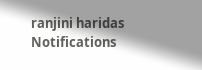ranjini haridas
Notifications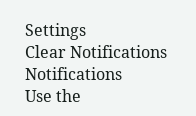Settings
Clear Notifications
Notifications
Use the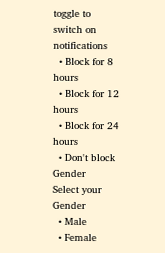toggle to switch on notifications
  • Block for 8 hours
  • Block for 12 hours
  • Block for 24 hours
  • Don't block
Gender
Select your Gender
  • Male
  • Female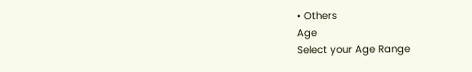• Others
Age
Select your Age Range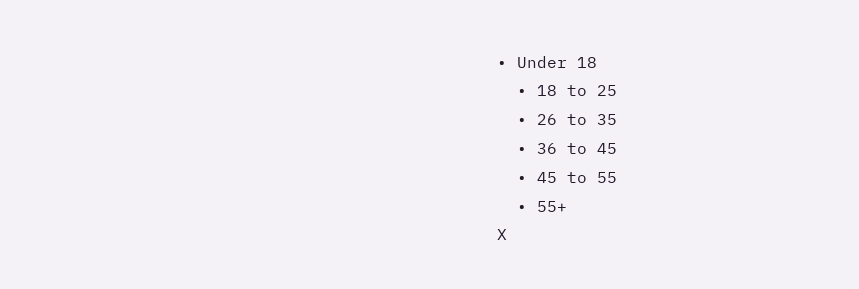• Under 18
  • 18 to 25
  • 26 to 35
  • 36 to 45
  • 45 to 55
  • 55+
X